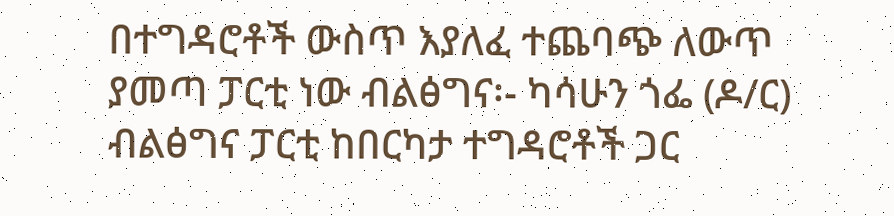በተግዳሮቶች ውስጥ እያለፈ ተጨባጭ ለውጥ ያመጣ ፓርቲ ነው ብልፅግና፡- ካሳሁን ጎፌ (ዶ/ር)
ብልፅግና ፓርቲ ከበርካታ ተግዳሮቶች ጋር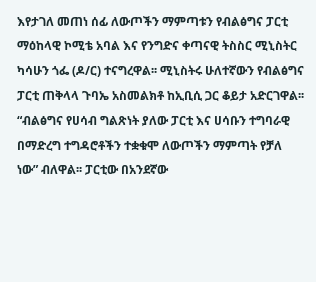እየታገለ መጠነ ሰፊ ለውጦችን ማምጣቱን የብልፅግና ፓርቲ ማዕከላዊ ኮሚቴ አባል እና የንግድና ቀጣናዊ ትስስር ሚኒስትር ካሳሁን ጎፌ (ዶ/ር) ተናግረዋል፡፡ ሚኒስትሩ ሁለተኛውን የብልፅግና ፓርቲ ጠቅላላ ጉባኤ አስመልክቶ ከኢቢሲ ጋር ቆይታ አድርገዋል፡፡ “ብልፅግና የሀሳብ ግልጽነት ያለው ፓርቲ እና ሀሳቡን ተግባራዊ በማድረግ ተግዳሮቶችን ተቋቁሞ ለውጦችን ማምጣት የቻለ ነው” ብለዋል፡፡ ፓርቲው በአንደኛው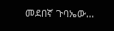መደበኛ ጉባኤው…